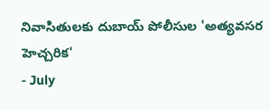నివాసితులకు దుబాయ్ పోలీసుల 'అత్యవసర హెచ్చరిక'
- July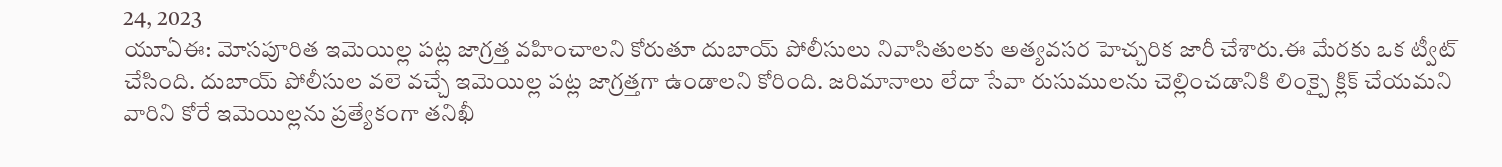24, 2023
యూఏఈ: మోసపూరిత ఇమెయిల్ల పట్ల జాగ్రత్త వహించాలని కోరుతూ దుబాయ్ పోలీసులు నివాసితులకు అత్యవసర హెచ్చరిక జారీ చేశారు.ఈ మేరకు ఒక ట్వీట్ చేసింది. దుబాయ్ పోలీసుల వలె వచ్చే ఇమెయిల్ల పట్ల జాగ్రత్తగా ఉండాలని కోరింది. జరిమానాలు లేదా సేవా రుసుములను చెల్లించడానికి లింక్పై క్లిక్ చేయమని వారిని కోరే ఇమెయిల్లను ప్రత్యేకంగా తనిఖీ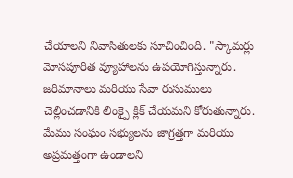చేయాలని నివాసితులకు సూచించింది. "స్కామర్లు మోసపూరిత వ్యూహాలను ఉపయోగిస్తున్నారు. జరిమానాలు మరియు సేవా రుసుములు చెల్లించడానికి లింక్పై క్లిక్ చేయమని కోరుతున్నారు. మేము సంఘం సభ్యులను జాగ్రత్తగా మరియు అప్రమత్తంగా ఉండాలని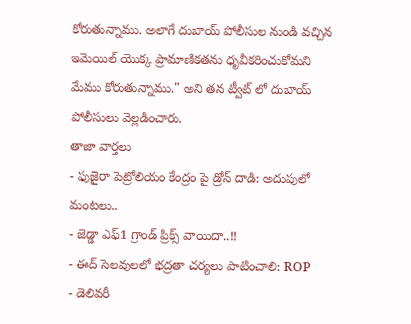కోరుతున్నాము. అలాగే దుబాయ్ పోలీసుల నుండి వచ్చిన ఇమెయిల్ యొక్క ప్రామాణికతను ధృవీకరించుకోమని మేము కోరుతున్నాము." అని తన ట్వీట్ లో దుబాయ్ పోలీసులు వెల్లడించారు.
తాజా వార్తలు
- ఫుజైరా పెట్రోలియం కేంద్రం పై డ్రోన్ దాడి: అదుపులో మంటలు..
- జెడ్డా ఎఫ్1 గ్రాండ్ ప్రిక్స్ వాయిదా..!!
- ఈద్ సెలవులలో భద్రతా చర్యలు పాటించాలి: ROP
- డెలివరీ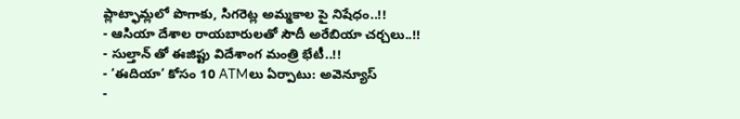ప్లాట్ఫామ్లలో పొగాకు, సిగరెట్ల అమ్మకాల పై నిషేధం..!!
- ఆసియా దేశాల రాయబారులతో సౌదీ అరేబియా చర్చలు..!!
- సుల్తాన్ తో ఈజిప్టు విదేశాంగ మంత్రి భేటీ..!!
- ‘ఈదియా’ కోసం 10 ATMలు ఏర్పాటు: అవెన్యూస్
-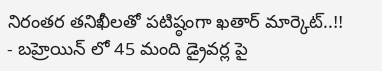నిరంతర తనిఖీలతో పటిష్ఠంగా ఖతార్ మార్కెట్..!!
- బహ్రెయిన్ లో 45 మంది డ్రైవర్ల పై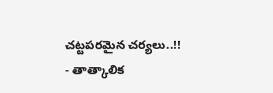చట్టపరమైన చర్యలు..!!
- తాత్కాలిక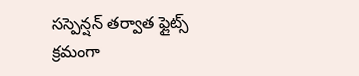సస్పెన్షన్ తర్వాత ఫ్లైట్స్ క్రమంగా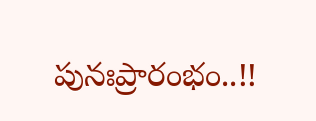పునఃప్రారంభం..!!